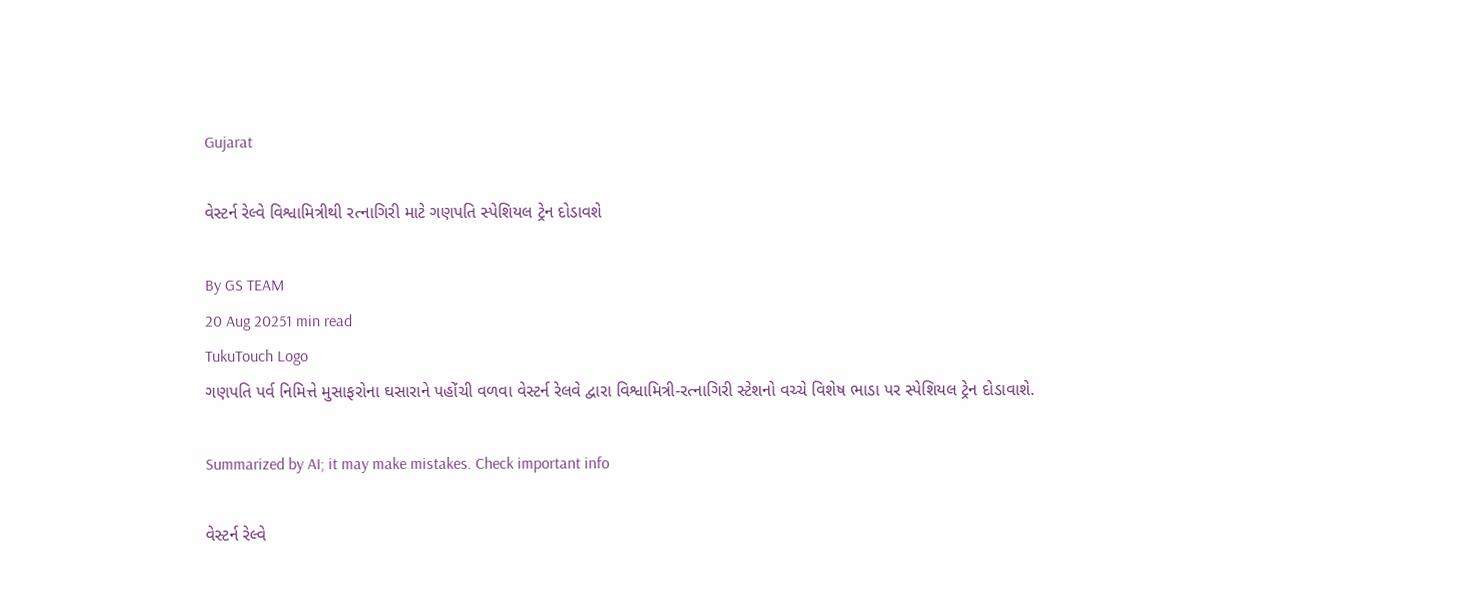Gujarat

વેસ્ટર્ન રેલ્વે વિશ્વામિત્રીથી રત્નાગિરી માટે ગણપતિ સ્પેશિયલ ટ્રેન દોડાવશે

By GS TEAM
20 Aug 20251 min read
TukuTouch Logo
ગણપતિ પર્વ નિમિત્તે મુસાફરોના ઘસારાને પહોંચી વળવા વેસ્ટર્ન રેલવે દ્વારા વિશ્વામિત્રી-રત્નાગિરી સ્ટેશનો વચ્ચે વિશેષ ભાડા પર સ્પેશિયલ ટ્રેન દોડાવાશે.

Summarized by AI; it may make mistakes. Check important info

વેસ્ટર્ન રેલ્વે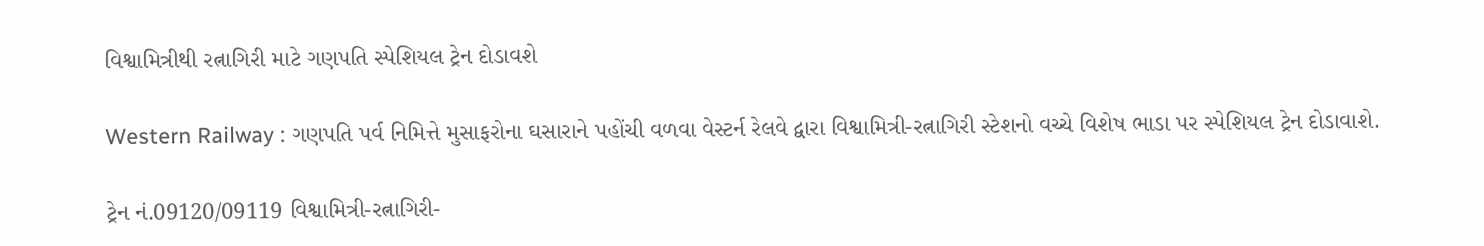વિશ્વામિત્રીથી રત્નાગિરી માટે ગણપતિ સ્પેશિયલ ટ્રેન દોડાવશે

Western Railway : ગણપતિ પર્વ નિમિત્તે મુસાફરોના ઘસારાને પહોંચી વળવા વેસ્ટર્ન રેલવે દ્વારા વિશ્વામિત્રી-રત્નાગિરી સ્ટેશનો વચ્ચે વિશેષ ભાડા પર સ્પેશિયલ ટ્રેન દોડાવાશે.

ટ્રેન નં.09120/09119 વિશ્વામિત્રી-રત્નાગિરી-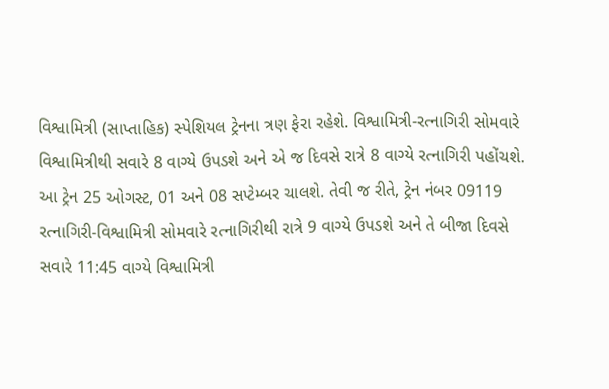વિશ્વામિત્રી (સાપ્તાહિક) સ્પેશિયલ ટ્રેનના ત્રણ ફેરા રહેશે. વિશ્વામિત્રી-રત્નાગિરી સોમવારે વિશ્વામિત્રીથી સવારે 8 વાગ્યે ઉપડશે અને એ જ દિવસે રાત્રે 8 વાગ્યે રત્નાગિરી પહોંચશે. આ ટ્રેન 25 ઓગસ્ટ, 01 અને 08 સપ્ટેમ્બર ચાલશે. તેવી જ રીતે, ટ્રેન નંબર 09119 રત્નાગિરી-વિશ્વામિત્રી સોમવારે રત્નાગિરીથી રાત્રે 9 વાગ્યે ઉપડશે અને તે બીજા દિવસે સવારે 11:45 વાગ્યે વિશ્વામિત્રી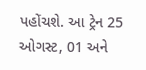પહોંચશે. આ ટ્રેન 25 ઓગસ્ટ, 01 અને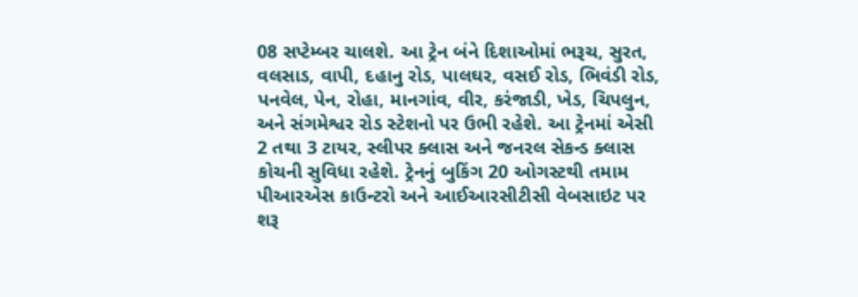08 સપ્ટેમ્બર ચાલશે. આ ટ્રેન બંને દિશાઓમાં ભરૂચ, સુરત, વલસાડ, વાપી, દહાનુ રોડ, પાલઘર, વસઈ રોડ, ભિવંડી રોડ, પનવેલ, પેન, રોહા, માનગાંવ, વીર, કરંજાડી, ખેડ, ચિપલુન, અને સંગમેશ્વર રોડ સ્ટેશનો પર ઉભી રહેશે. આ ટ્રેનમાં એસી 2 તથા 3 ટાયર, સ્લીપર ક્લાસ અને જનરલ સેકન્ડ ક્લાસ કોચની સુવિધા રહેશે. ટ્રેનનું બુકિંગ 20 ઓગસ્ટથી તમામ પીઆરએસ કાઉન્ટરો અને આઈઆરસીટીસી વેબસાઇટ પર શરૂ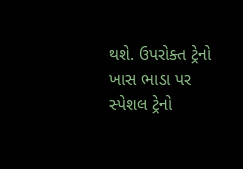થશે. ઉપરોક્ત ટ્રેનો ખાસ ભાડા પર સ્પેશલ ટ્રેનો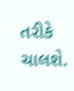તરીકે ચાલશે.